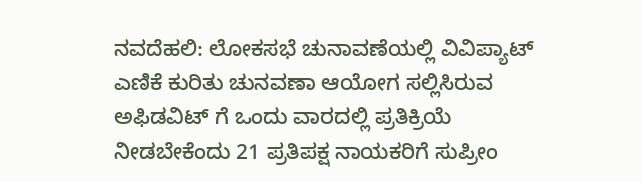ನವದೆಹಲಿ: ಲೋಕಸಭೆ ಚುನಾವಣೆಯಲ್ಲಿ ವಿವಿಪ್ಯಾಟ್ ಎಣಿಕೆ ಕುರಿತು ಚುನವಣಾ ಆಯೋಗ ಸಲ್ಲಿಸಿರುವ ಅಫಿಡವಿಟ್ ಗೆ ಒಂದು ವಾರದಲ್ಲಿ ಪ್ರತಿಕ್ರಿಯೆ ನೀಡಬೇಕೆಂದು 21 ಪ್ರತಿಪಕ್ಷ ನಾಯಕರಿಗೆ ಸುಪ್ರೀಂ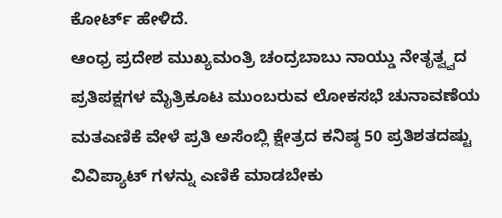ಕೋರ್ಟ್ ಹೇಳಿದೆ.
ಆಂಧ್ರ ಪ್ರದೇಶ ಮುಖ್ಯಮಂತ್ರಿ ಚಂದ್ರಬಾಬು ನಾಯ್ಡು ನೇತೃತ್ವ್ವದ ಪ್ರತಿಪಕ್ಷಗಳ ಮೈತ್ರಿಕೂಟ ಮುಂಬರುವ ಲೋಕಸಭೆ ಚುನಾವಣೆಯ ಮತಎಣಿಕೆ ವೇಳೆ ಪ್ರತಿ ಅಸೆಂಬ್ಲಿ ಕ್ಷೇತ್ರದ ಕನಿಷ್ಠ 50 ಪ್ರತಿಶತದಷ್ಟು ವಿವಿಪ್ಯಾಟ್ ಗಳನ್ನು ಎಣಿಕೆ ಮಾಡಬೇಕು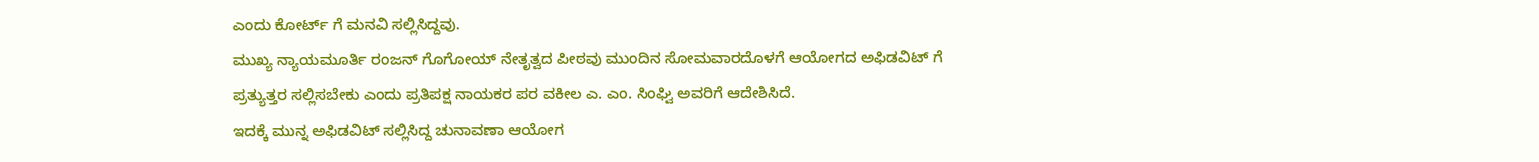ಎಂದು ಕೋರ್ಟ್ ಗೆ ಮನವಿ ಸಲ್ಲಿಸಿದ್ದವು.
ಮುಖ್ಯ ನ್ಯಾಯಮೂರ್ತಿ ರಂಜನ್ ಗೊಗೋಯ್ ನೇತೃತ್ವದ ಪೀಠವು ಮುಂದಿನ ಸೋಮವಾರದೊಳಗೆ ಆಯೋಗದ ಅಫಿಡವಿಟ್ ಗೆ ಪ್ರತ್ಯುತ್ತರ ಸಲ್ಲಿಸಬೇಕು ಎಂದು ಪ್ರತಿಪಕ್ಷ ನಾಯಕರ ಪರ ವಕೀಲ ಎ. ಎಂ. ಸಿಂಘ್ವಿ ಅವರಿಗೆ ಆದೇಶಿಸಿದೆ.
ಇದಕ್ಕೆ ಮುನ್ನ ಅಫಿಡವಿಟ್ ಸಲ್ಲಿಸಿದ್ದ ಚುನಾವಣಾ ಆಯೋಗ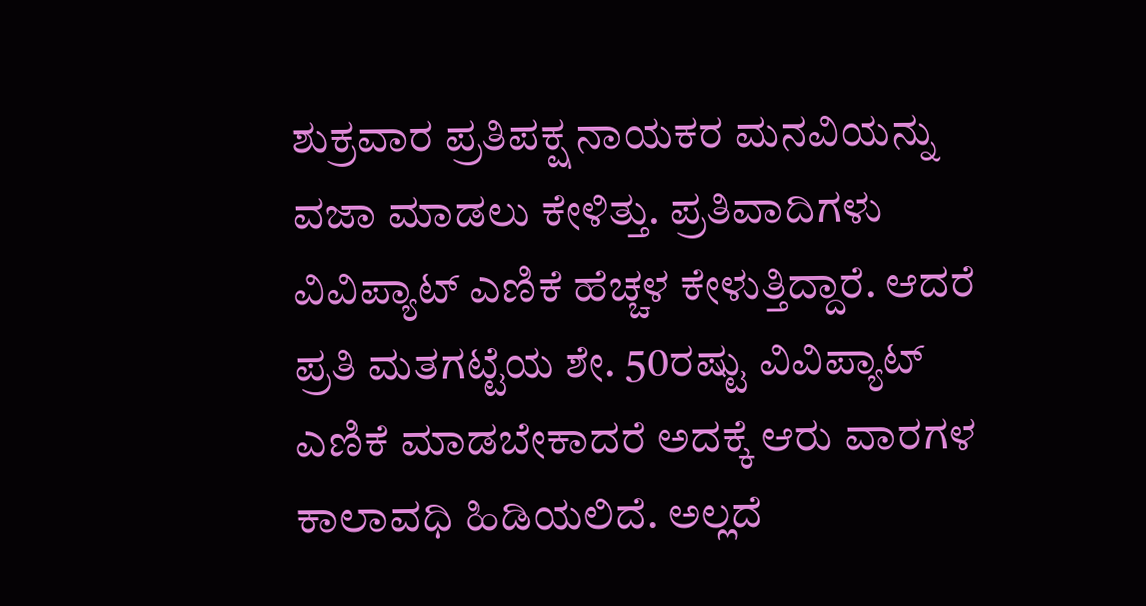ಶುಕ್ರವಾರ ಪ್ರತಿಪಕ್ಷ ನಾಯಕರ ಮನವಿಯನ್ನು ವಜಾ ಮಾಡಲು ಕೇಳಿತ್ತು. ಪ್ರತಿವಾದಿಗಳು ವಿವಿಪ್ಯಾಟ್ ಎಣಿಕೆ ಹೆಚ್ಚಳ ಕೇಳುತ್ತಿದ್ದಾರೆ. ಆದರೆ ಪ್ರತಿ ಮತಗಟ್ಟೆಯ ಶೇ. 50ರಷ್ಟು ವಿವಿಪ್ಯಾಟ್ ಎಣಿಕೆ ಮಾಡಬೇಕಾದರೆ ಅದಕ್ಕೆ ಆರು ವಾರಗಳ ಕಾಲಾವಧಿ ಹಿಡಿಯಲಿದೆ. ಅಲ್ಲದೆ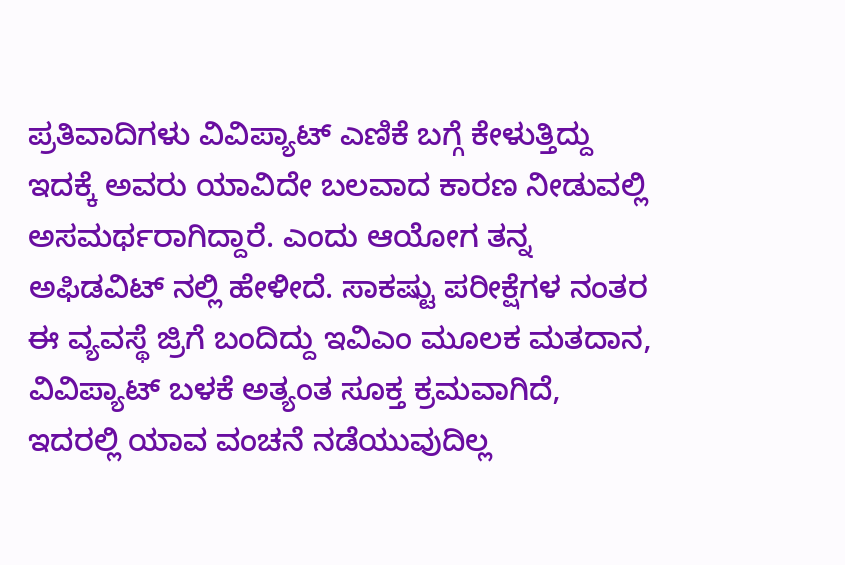ಪ್ರತಿವಾದಿಗಳು ವಿವಿಪ್ಯಾಟ್ ಎಣಿಕೆ ಬಗ್ಗೆ ಕೇಳುತ್ತಿದ್ದು ಇದಕ್ಕೆ ಅವರು ಯಾವಿದೇ ಬಲವಾದ ಕಾರಣ ನೀಡುವಲ್ಲಿ ಅಸಮರ್ಥರಾಗಿದ್ದಾರೆ. ಎಂದು ಆಯೋಗ ತನ್ನ ಅಫಿಡವಿಟ್ ನಲ್ಲಿ ಹೇಳೀದೆ. ಸಾಕಷ್ಟು ಪರೀಕ್ಷೆಗಳ ನಂತರ ಈ ವ್ಯವಸ್ಥೆ ಜ್ರಿಗೆ ಬಂದಿದ್ದು ಇವಿಎಂ ಮೂಲಕ ಮತದಾನ, ವಿವಿಪ್ಯಾಟ್ ಬಳಕೆ ಅತ್ಯಂತ ಸೂಕ್ತ ಕ್ರಮವಾಗಿದೆ, ಇದರಲ್ಲಿ ಯಾವ ವಂಚನೆ ನಡೆಯುವುದಿಲ್ಲ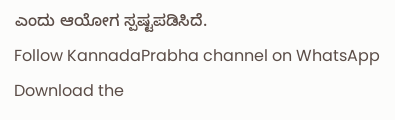ಎಂದು ಆಯೋಗ ಸ್ಪಷ್ಟಪಡಿಸಿದೆ.
Follow KannadaPrabha channel on WhatsApp
Download the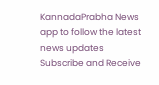KannadaPrabha News app to follow the latest news updates
Subscribe and Receive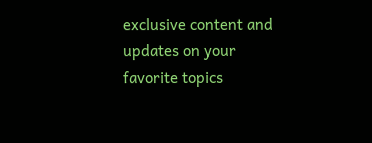exclusive content and updates on your favorite topics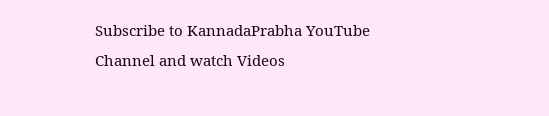Subscribe to KannadaPrabha YouTube Channel and watch Videos